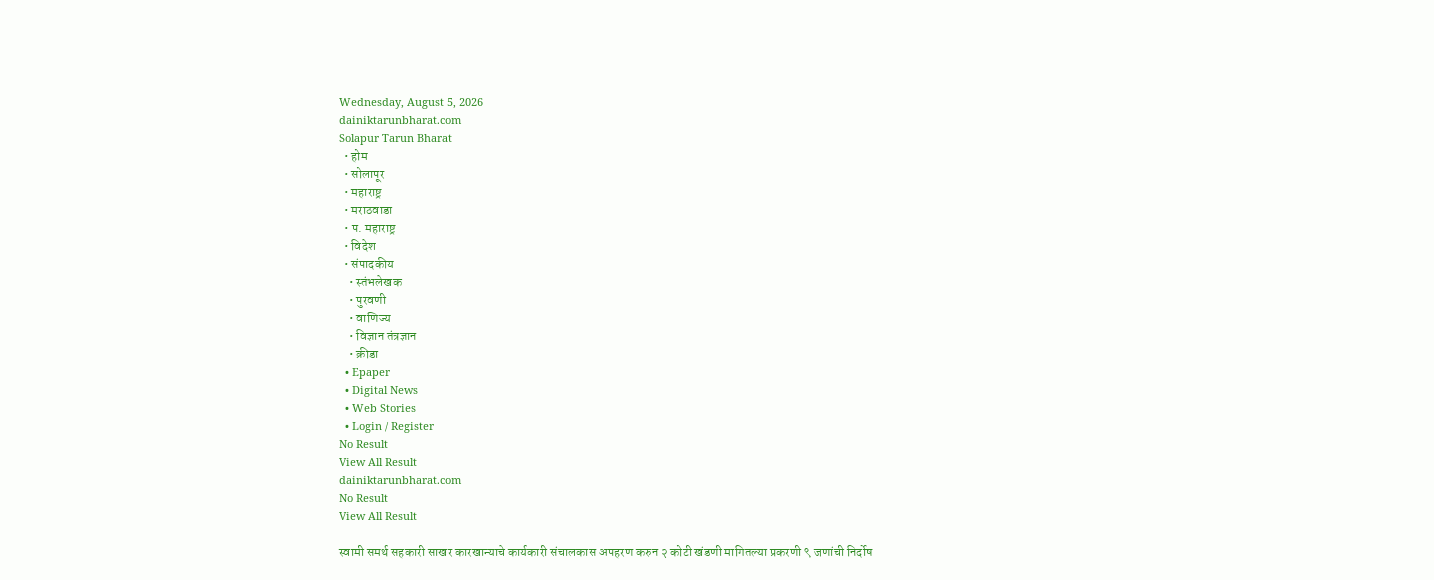Wednesday, August 5, 2026
dainiktarunbharat.com
Solapur Tarun Bharat
  • होम
  • सोलापूर
  • महाराष्ट्र
  • मराठवाडा
  • प. महाराष्ट्र
  • विदेश
  • संपादकीय
    • स्तंभलेखक
    • पुरवणी
    • वाणिज्य
    • विज्ञान तंत्रज्ञान
    • क्रीडा
  • Epaper
  • Digital News
  • Web Stories
  • Login / Register
No Result
View All Result
dainiktarunbharat.com
No Result
View All Result

स्वामी समर्थ सहकारी साखर कारखान्याचे कार्यकारी संचालकास अपहरण करुन २ कोटी खंडणी मागितल्या प्रकरणी ९ जणांची निर्दोष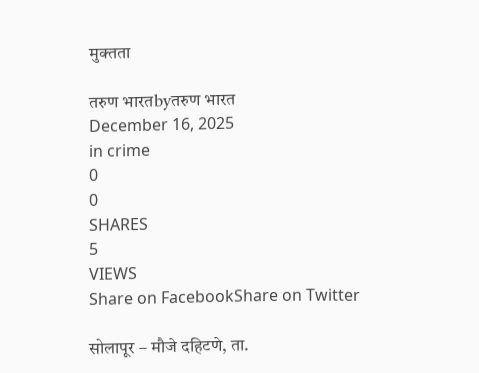मुक्तता

तरुण भारतbyतरुण भारत
December 16, 2025
in crime
0
0
SHARES
5
VIEWS
Share on FacebookShare on Twitter

सोलापूर – मौजे दहिटणे, ता.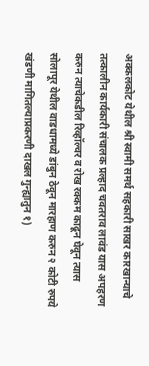अक्कलकोट येथील श्री स्वामी समर्थ सहकारी साखर कारखान्याचे तत्कालीन कार्यकारी संचालक प्रल्हाद चवतराव लावंड यास अपहरण करुन त्याचेकडील रिव्हॉल्वर व रोख रक्कम काढून घेवून त्यास सोलापूर येथील वाडधामध्ये डांबुन ठेवून मारहाण करुन २ कोटी रुपये खंडणी मागितल्याप्रकरणी दाखल गुन्ह्यातुन १)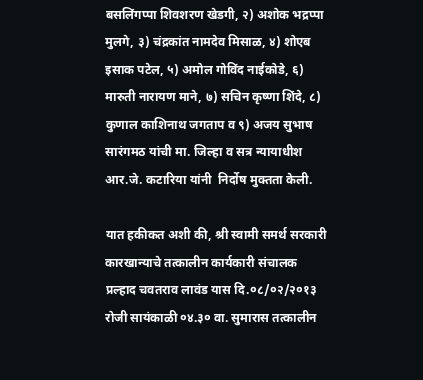बसलिंगप्पा शिवशरण खेडगी, २) अशोक भद्रप्पा मुलगे, ३) चंद्रकांत नामदेव मिसाळ, ४) शोएब इसाक पटेल, ५) अमोल गोविंद नाईकोडे, ६) मारुती नारायण माने, ७) सचिन कृष्णा शिंदे, ८) कुणाल काशिनाथ जगताप व ९) अजय सुभाष सारंगमठ यांची मा. जिल्हा व सत्र न्यायाधीश आर.जे. कटारिया यांनी  निर्दोष मुक्तता केली.

यात हकीकत अशी की, श्री स्वामी समर्थ सरकारी कारखान्याचे तत्कालीन कार्यकारी संचालक प्रल्हाद चवतराव लावंड यास दि.०८/०२/२०१३ रोजी सायंकाळी ०४.३० वा. सुमारास तत्कालीन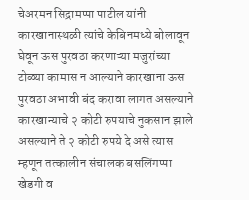चेअरमन सिद्रामप्पा पाटील यांनी कारखानास्थळी त्यांचे केबिनमध्ये बोलावून घेवून ऊस पुरवठा करणाऱ्या मजुरांच्या टोळ्या कामास न आल्याने कारखाना ऊस पुरवठा अभावी बंद करावा लागत असल्याने कारखान्याचे २ कोटी रुपयाचे नुकसान झाले असल्याने ते २ कोटी रुपये दे असे त्यास म्हणून तत्कालीन संचालक बसलिंगप्पा खेडगी व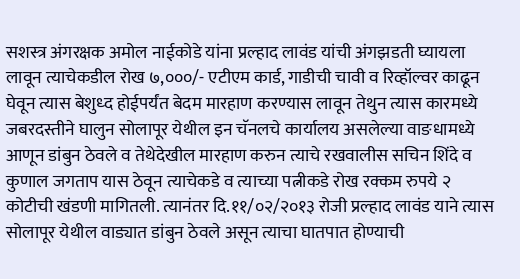सशस्त्र अंगरक्षक अमोल नाईकोडे यांना प्रल्हाद लावंड यांची अंगझडती घ्यायला लावून त्याचेकडील रोख ७,०००/- एटीएम कार्ड, गाडीची चावी व रिव्हॉल्वर काढून घेवून त्यास बेशुध्द होईपर्यंत बेदम मारहाण करण्यास लावून तेथुन त्यास कारमध्ये जबरदस्तीने घालुन सोलापूर येथील इन चॅनलचे कार्यालय असलेल्या वाङधामध्ये आणून डांबुन ठेवले व तेथेदेखील मारहाण करुन त्याचे रखवालीस सचिन शिंदे व कुणाल जगताप यास ठेवून त्याचेकडे व त्याच्या पत्नीकडे रोख रक्कम रुपये २ कोटीची खंडणी मागितली. त्यानंतर दि.११/०२/२०१३ रोजी प्रल्हाद लावंड याने त्यास सोलापूर येथील वाड्यात डांबुन ठेवले असून त्याचा घातपात होण्याची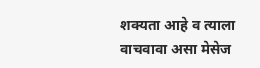शक्यता आहे व त्याला वाचवावा असा मेसेज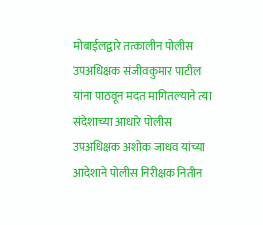मोबाईलद्वारे तत्कालीन पोलीस उपअधिक्षक संजीवकुमार पाटील यांना पाठवून मदत मागितल्याने त्या संदेशाच्या आधारे पोलीस उपअधिक्षक अशोक जाधव यांच्या आदेशाने पोलीस निरीक्षक नितीन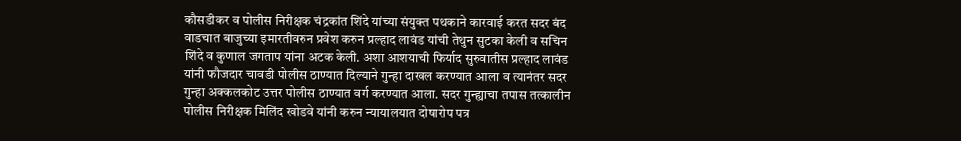कौसडीकर व पोलीस निरीक्षक चंद्रकांत शिंदे यांच्या संयुक्त पथकाने कारवाई करत सदर बंद वाडचात बाजुच्या इमारतीवरुन प्रवेश करुन प्रल्हाद लावंड यांची तेथुन सुटका केली व सचिन शिंदे व कुणाल जगताप यांना अटक केली. अशा आशयाची फिर्याद सुरुवातीस प्रल्हाद लावंड यांनी फौजदार चावडी पोलीस ठाण्यात दिल्याने गुन्हा दाखल करण्यात आला व त्यानंतर सदर गुन्हा अक्कलकोट उत्तर पोलीस ठाण्यात वर्ग करण्यात आला. सदर गुन्ह्याचा तपास तत्कालीन पोलीस निरीक्षक मिलिंद खोडवे यांनी करुन न्यायालयात दोषारोप पत्र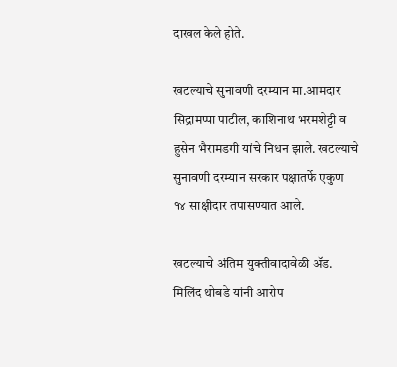दाखल केले होते.

खटल्याचे सुनावणी दरम्यान मा.आमदार सिद्रामप्पा पाटील, काशिनाथ भरमशेट्टी व हुसेन भैरामडगी यांचे निधन झाले. खटल्याचे सुनावणी दरम्यान सरकार पक्षातर्फे एकुण १४ साक्षीदार तपासण्यात आले.

खटल्याचे अंतिम युक्तीवादावेळी ॲड. मिलिंद थोबडे यांनी आरोप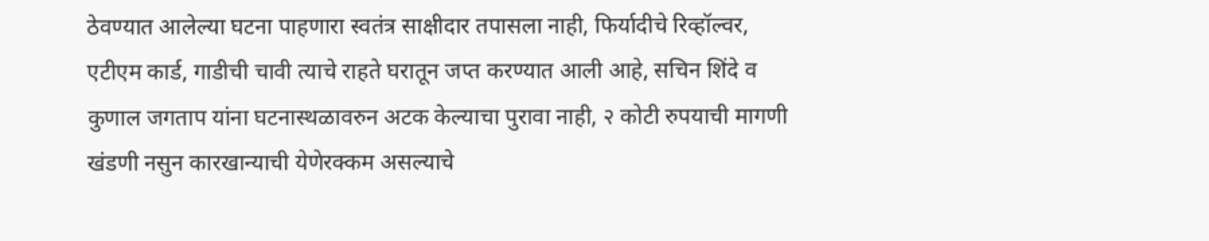ठेवण्यात आलेल्या घटना पाहणारा स्वतंत्र साक्षीदार तपासला नाही, फिर्यादीचे रिव्हॉल्वर, एटीएम कार्ड, गाडीची चावी त्याचे राहते घरातून जप्त करण्यात आली आहे, सचिन शिंदे व कुणाल जगताप यांना घटनास्थळावरुन अटक केल्याचा पुरावा नाही, २ कोटी रुपयाची मागणी खंडणी नसुन कारखान्याची येणेरक्कम असल्याचे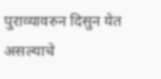पुराव्यावरुन दिसुन येत असल्याचे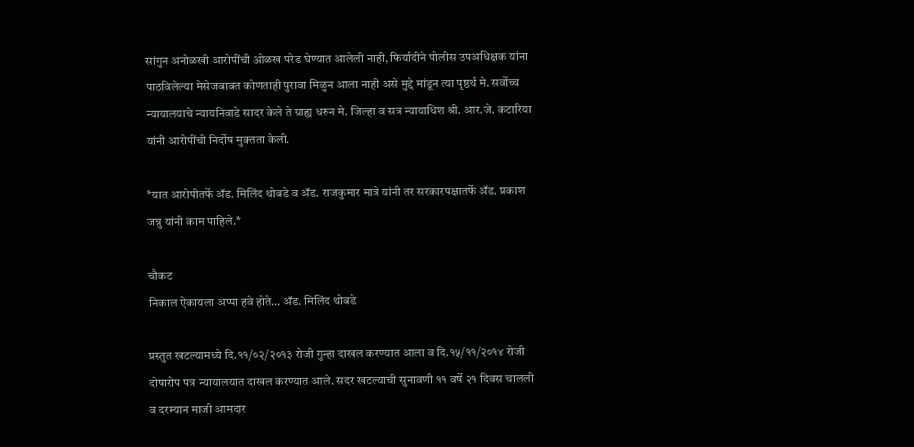सांगुन अनोळखी आरोपींची ओळख परेड घेण्यात आलेली नाही, फिर्यादीने पोलीस उपअधिक्षक यांना पाठविलेल्या मेसेजबाबत कोणताही पुरावा मिळुन आला नाही असे मुद्दे मांडून त्या पृष्ठर्थ मे. सर्वोच्च न्यायालयाचे न्यायनिवाडे सादर केले ते ग्राह्य धरुन मे. जिल्हा व सत्र न्यायाधिश श्री. आर.जे. कटारिया यांनी आरोपींची निर्दोष मुक्तता केली.

*यात आरोपीतर्फे ॲड. मिलिंद थोबडे व ॲड. राजकुमार मात्रे यांनी तर सरकारपक्षातर्फे ॲड. प्रकाश जन्नु यांनी काम पाहिले.*

चौकट
निकाल ऐकायला अप्पा हवे होते… ॲड. मिलिंद थोबडे

प्रस्तुत खटल्यामध्ये दि.११/०२/२०१३ रोजी गुन्हा दाखल करण्यात आला व दि.१५/११/२०१४ रोजी दोषारोप पत्र न्यायालयात दाखल करण्यात आले. सदर खटल्याची सुनावणी ११ वर्षे २१ दिवस चालली व दरम्यान माजी आमदार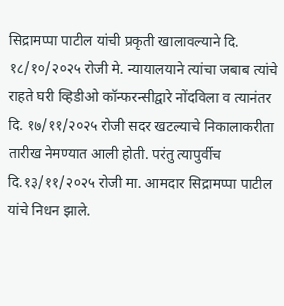सिद्रामप्पा पाटील यांची प्रकृती खालावल्याने दि. १८/१०/२०२५ रोजी मे. न्यायालयाने त्यांचा जबाब त्यांचे राहते घरी व्हिडीओ कॉन्फरन्सीद्वारे नोंदविला व त्यानंतर दि. १७/११/२०२५ रोजी सदर खटल्याचे निकालाकरीता तारीख नेमण्यात आली होती. परंतु त्यापुर्वीच दि.१३/११/२०२५ रोजी मा. आमदार सिद्रामप्पा पाटील यांचे निधन झाले.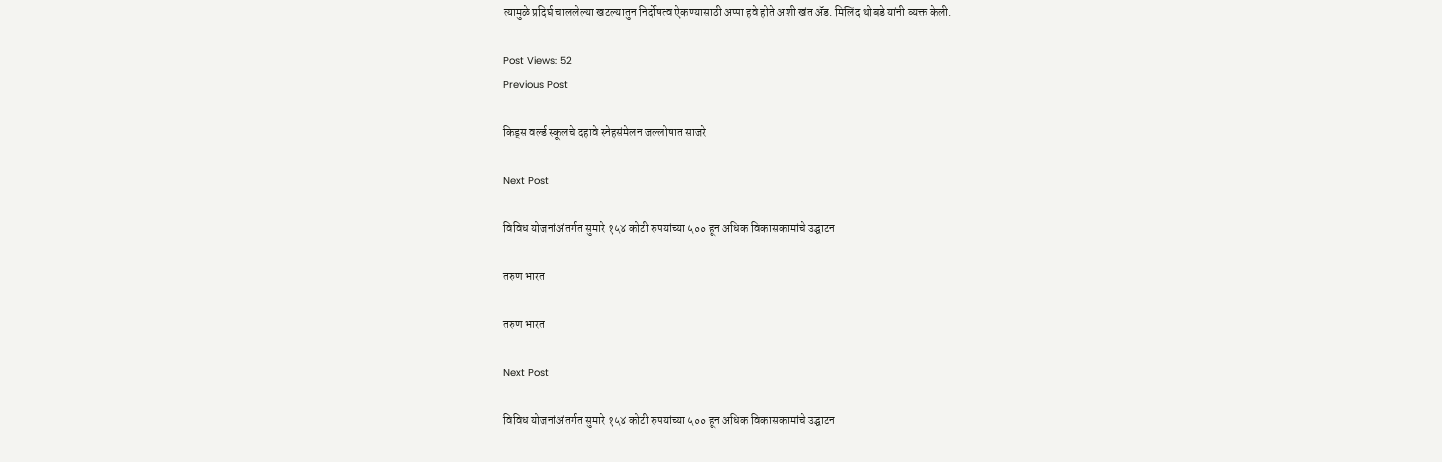त्यामुळे प्रदिर्घ चाललेल्या खटल्यातुन निर्दोषत्व ऐकण्यासाठी अप्पा हवे होते अशी खंत ॲड. मिलिंद थोबडे यांनी व्यक्त केली.

Post Views: 52
Previous Post

किड्स वर्ल्ड स्कूलचे दहावे स्नेहसंमेलन जल्लोषात साजरे

Next Post

विविध योजनांअंतर्गत सुमारे १५४ कोटी रुपयांच्या ५०० हून अधिक विकासकामांचे उद्घाटन

तरुण भारत

तरुण भारत

Next Post

विविध योजनांअंतर्गत सुमारे १५४ कोटी रुपयांच्या ५०० हून अधिक विकासकामांचे उद्घाटन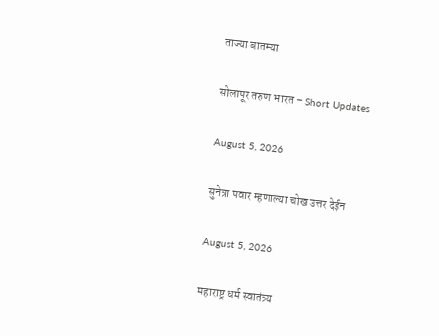ताज्या बातम्या

सोलापूर तरुण भारत – Short Updates

August 5, 2026

सुनेत्रा पवार म्हणाल्या चोख उत्तर देईन

August 5, 2026

महाराष्ट्र धर्म स्वातंत्र्य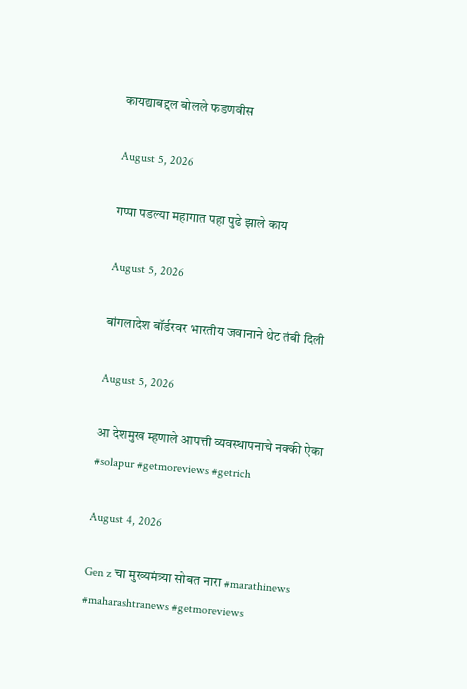कायद्याबद्दल बोलले फडणवीस

August 5, 2026

गप्पा पडल्या महागात पहा पुढे झाले काय

August 5, 2026

बांगलादेश बॉर्डरवर भारतीय जवानाने थेट तंबी दिली

August 5, 2026

आ देशमुख म्हणाले आपत्ती व्यवस्थापनाचे नक्की ऐका #solapur #getmoreviews #getrich

August 4, 2026

Gen z चा मुख्यमंत्र्या सोबत नारा #marathinews #maharashtranews #getmoreviews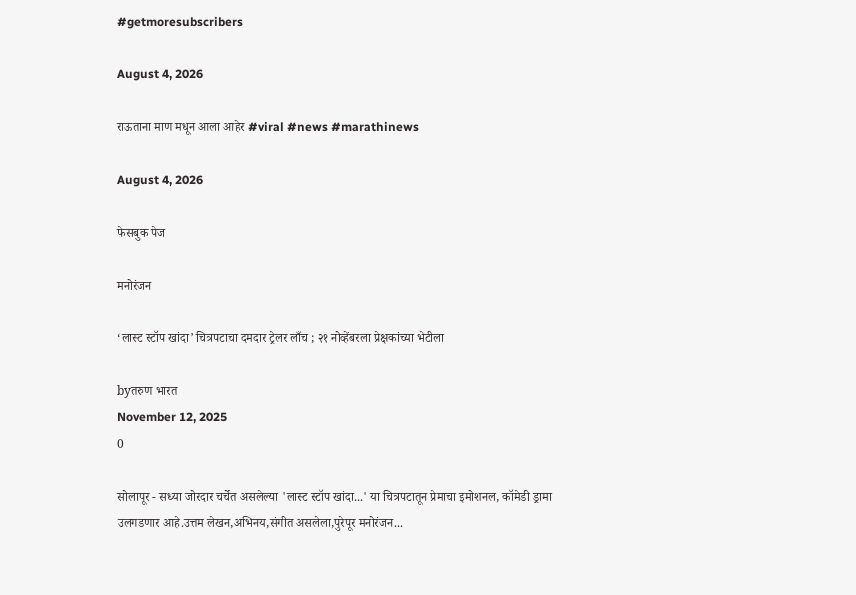#getmoresubscribers

August 4, 2026

राऊताना माण मधून आला आहेर #viral #news #marathinews

August 4, 2026

फेसबुक पेज

मनोरंजन

‘लास्ट स्टॉप खांदा’ चित्रपटाचा दमदार ट्रेलर लाँच ; २१ नोव्हेंबरला प्रेक्षकांच्या भेटीला

byतरुण भारत
November 12, 2025
0

सोलापूर - सध्या जोरदार चर्चेत असलेल्या 'लास्ट स्टॉप खांदा...' या चित्रपटातून प्रेमाचा इमोशनल, कॉमेडी ड्रामा उलगडणार आहे.उत्तम लेखन,अभिनय,संगीत असलेला,पुरेपूर मनोरंजन...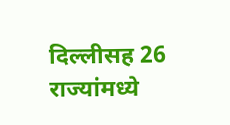दिल्लीसह 26 राज्यांमध्ये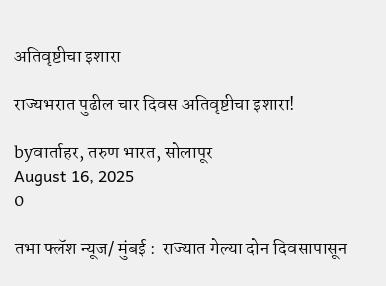अतिवृष्टीचा इशारा

राज्यभरात पुढील चार दिवस अतिवृष्टीचा इशारा!

byवार्ताहर, तरुण भारत, सोलापूर
August 16, 2025
0

तभा फ्लॅश न्यूज/ मुंबई :  राज्यात गेल्या दोन दिवसापासून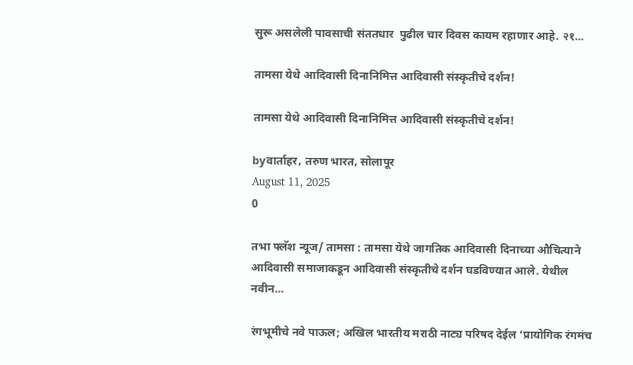सुरू असलेली पावसाची संततधार  पुढील चार दिवस कायम रहाणार आहे. २१...

तामसा येथे आदिवासी दिनानिमित्त आदिवासी संस्कृतीचे दर्शन!

तामसा येथे आदिवासी दिनानिमित्त आदिवासी संस्कृतीचे दर्शन!

byवार्ताहर, तरुण भारत, सोलापूर
August 11, 2025
0

तभा फ्लॅश न्यूज/ तामसा : तामसा येथे जागतिक आदिवासी दिनाच्या औचित्याने आदिवासी समाजाकडून आदिवासी संस्कृतीचे दर्शन घडविण्यात आले. येथील नवीन...

रंगभूमीचे नवे पाऊल; अखिल भारतीय मराठी नाट्य परिषद देईल ‘प्रायोगिक रंगमंच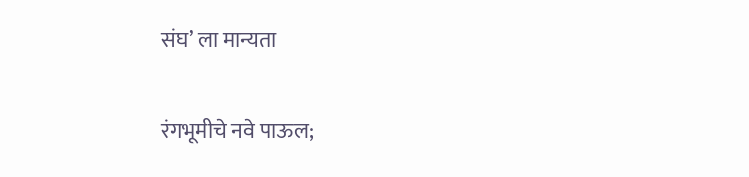संघ’ ला मान्यता

रंगभूमीचे नवे पाऊल;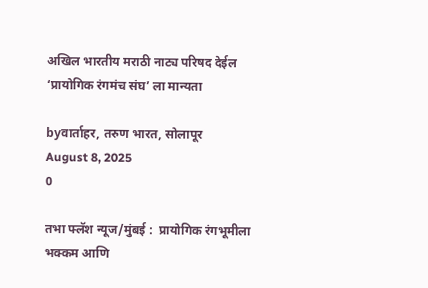अखिल भारतीय मराठी नाट्य परिषद देईल ‘प्रायोगिक रंगमंच संघ’ ला मान्यता

byवार्ताहर, तरुण भारत, सोलापूर
August 8, 2025
0

तभा फ्लॅश न्यूज/मुंबई :  प्रायोगिक रंगभूमीला भक्कम आणि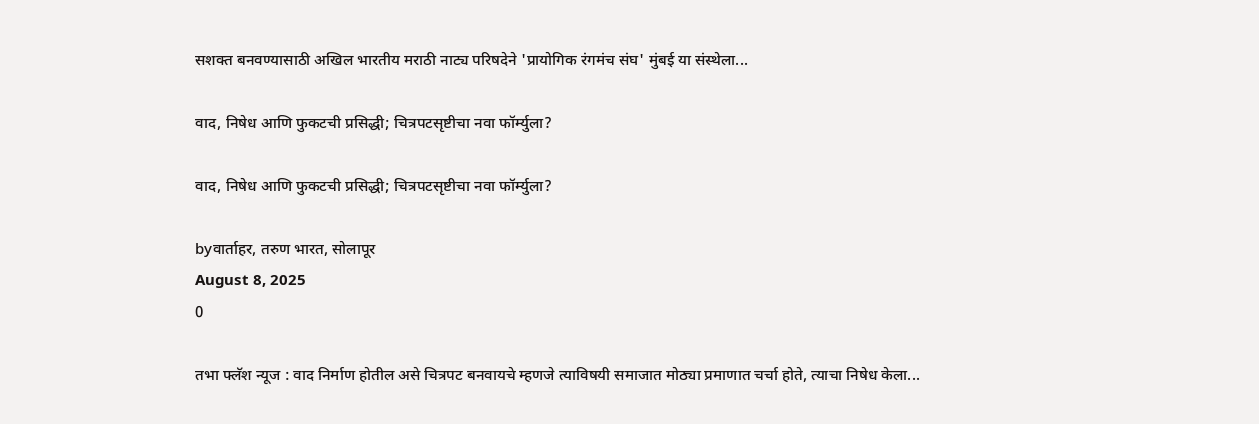सशक्त बनवण्यासाठी अखिल भारतीय मराठी नाट्य परिषदेने 'प्रायोगिक रंगमंच संघ' मुंबई या संस्थेला...

वाद, निषेध आणि फुकटची प्रसिद्धी; चित्रपटसृष्टीचा नवा फॉर्म्युला?

वाद, निषेध आणि फुकटची प्रसिद्धी; चित्रपटसृष्टीचा नवा फॉर्म्युला?

byवार्ताहर, तरुण भारत, सोलापूर
August 8, 2025
0

तभा फ्लॅश न्यूज : वाद निर्माण होतील असे चित्रपट बनवायचे म्हणजे त्याविषयी समाजात मोठ्या प्रमाणात चर्चा होते, त्याचा निषेध केला...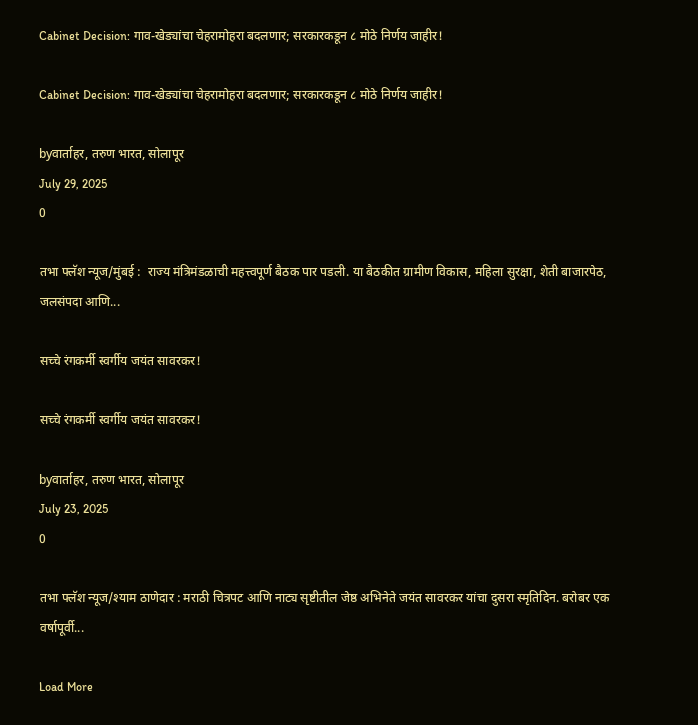Cabinet Decision: गाव-खेड्यांचा चेहरामोहरा बदलणार; सरकारकडून ८ मोठे निर्णय जाहीर!

Cabinet Decision: गाव-खेड्यांचा चेहरामोहरा बदलणार; सरकारकडून ८ मोठे निर्णय जाहीर!

byवार्ताहर, तरुण भारत, सोलापूर
July 29, 2025
0

तभा फ्लॅश न्यूज/मुंबई :  राज्य मंत्रिमंडळाची महत्त्वपूर्ण बैठक पार पडली. या बैठकीत ग्रामीण विकास, महिला सुरक्षा, शेती बाजारपेठ, जलसंपदा आणि...

सच्चे रंगकर्मी स्वर्गीय जयंत सावरकर!

सच्चे रंगकर्मी स्वर्गीय जयंत सावरकर!

byवार्ताहर, तरुण भारत, सोलापूर
July 23, 2025
0

तभा फ्लॅश न्यूज/श्याम ठाणेदार : मराठी चित्रपट आणि नाट्य सृष्टीतील जेष्ठ अभिनेते जयंत सावरकर यांचा दुसरा स्मृतिदिन. बरोबर एक वर्षापूर्वी...

Load More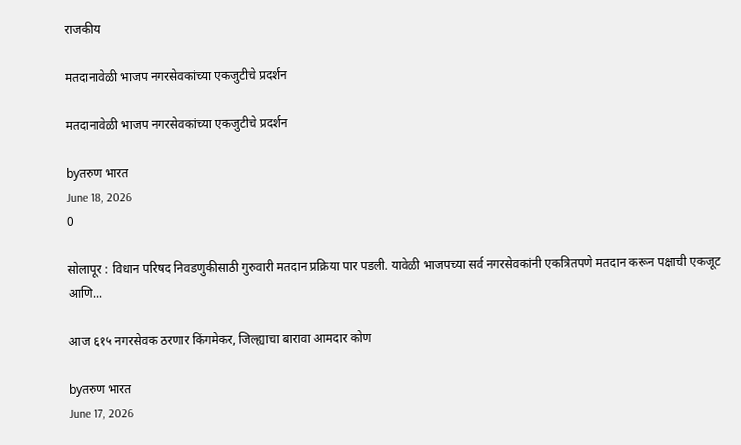राजकीय

मतदानावेळी भाजप नगरसेवकांच्या एकजुटीचे प्रदर्शन

मतदानावेळी भाजप नगरसेवकांच्या एकजुटीचे प्रदर्शन

byतरुण भारत
June 18, 2026
0

सोलापूर : विधान परिषद निवडणुकीसाठी गुरुवारी मतदान प्रक्रिया पार पडली. यावेळी भाजपच्या सर्व नगरसेवकांनी एकत्रितपणे मतदान करून पक्षाची एकजूट आणि...

आज ६१५ नगरसेवक ठरणार किंगमेकर, जिल्ह्याचा बारावा आमदार कोण

byतरुण भारत
June 17, 2026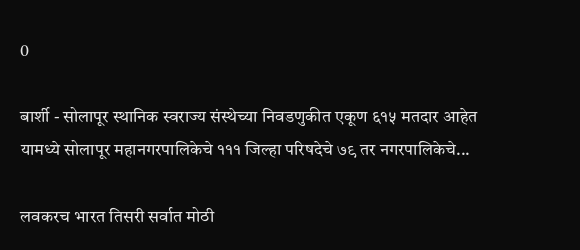0

बार्शी - सोलापूर स्थानिक स्वराज्य संस्थेच्या निवडणुकीत एकूण ६१५ मतदार आहेत यामध्ये सोलापूर महानगरपालिकेचे १११ जिल्हा परिषदेचे ७९ तर नगरपालिकेचे...

लवकरच भारत तिसरी सर्वात मोठी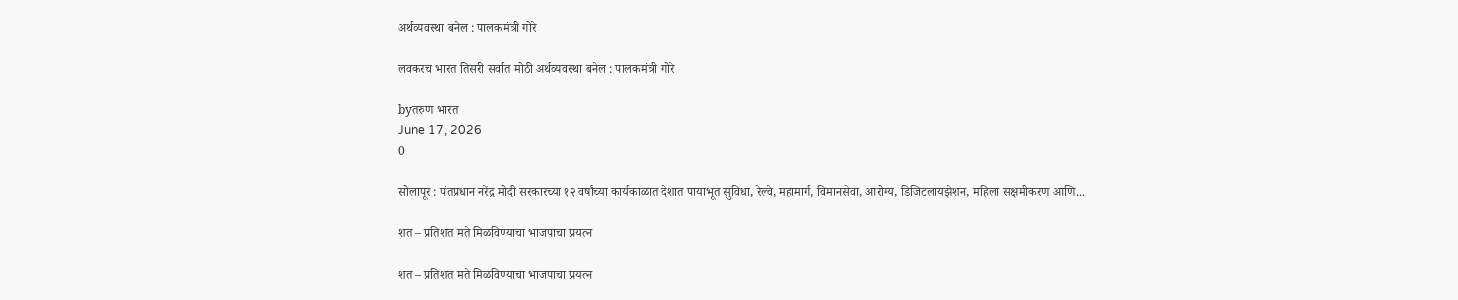अर्थव्यवस्था बनेल : पालकमंत्री गोरे

लवकरच भारत तिसरी सर्वात मोठी अर्थव्यवस्था बनेल : पालकमंत्री गोरे

byतरुण भारत
June 17, 2026
0

सोलापूर : पंतप्रधान नरेंद्र मोदी सरकारच्या १२ वर्षांच्या कार्यकाळात देशात पायाभूत सुविधा, रेल्वे, महामार्ग, विमानसेवा, आरोग्य, डिजिटलायझेशन, महिला सक्षमीकरण आणि...

शत – प्रतिशत मते मिळविण्याचा भाजपाचा प्रयत्न

शत – प्रतिशत मते मिळविण्याचा भाजपाचा प्रयत्न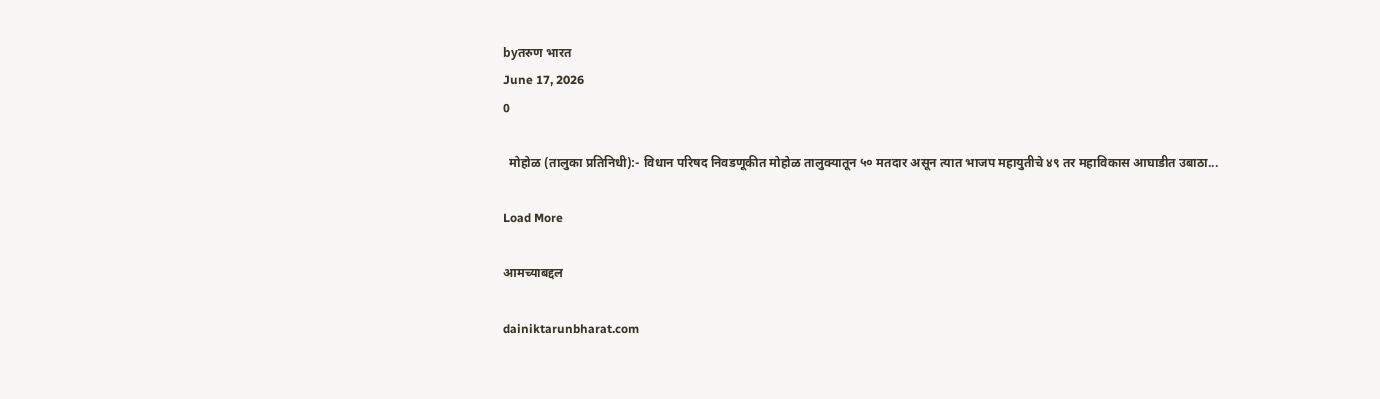byतरुण भारत
June 17, 2026
0

  मोहोळ (तालुका प्रतिनिधी):- विधान परिषद निवडणूकीत मोहोळ तालुक्यातून ५० मतदार असून त्यात भाजप महायुतीचे ४९ तर महाविकास आघाडीत उबाठा...

Load More

आमच्याबद्दल

dainiktarunbharat.com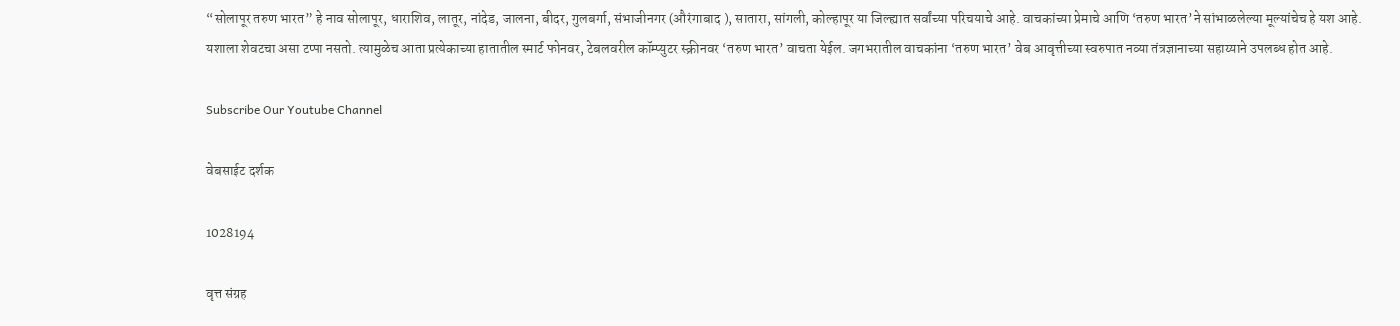“सोलापूर तरुण भारत” हे नाव सोलापूर, धाराशिव, लातूर, नांदेड, जालना, बीदर, गुलबर्गा, संभाजीनगर (औरंगाबाद ), सातारा, सांगली, कोल्हापूर या जिल्ह्यात सर्वांच्या परिचयाचे आहे. वाचकांच्या प्रेमाचे आणि ‘तरुण भारत’ने सांभाळलेल्या मूल्यांचेच हे यश आहे.
यशाला शेवटचा असा टप्पा नसतो. त्यामुळेच आता प्रत्येकाच्या हातातील स्मार्ट फोनवर, टेबलवरील कॉम्प्युटर स्क्रीनवर ‘तरुण भारत’ वाचता येईल. जगभरातील वाचकांना ‘तरुण भारत’ वेब आवृत्तीच्या स्वरुपात नव्या तंत्रज्ञानाच्या सहाय्याने उपलब्ध होत आहे.

Subscribe Our Youtube Channel

वेबसाईट दर्शक

1028194

वृत्त संग्रह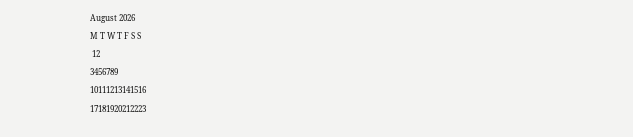August 2026
M T W T F S S
 12
3456789
10111213141516
17181920212223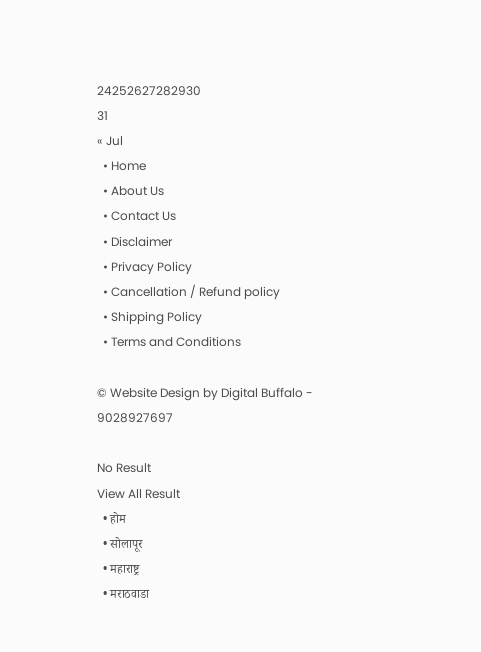24252627282930
31
« Jul
  • Home
  • About Us
  • Contact Us
  • Disclaimer
  • Privacy Policy
  • Cancellation / Refund policy
  • Shipping Policy
  • Terms and Conditions

© Website Design by Digital Buffalo - 9028927697

No Result
View All Result
  • होम
  • सोलापूर
  • महाराष्ट्र
  • मराठवाडा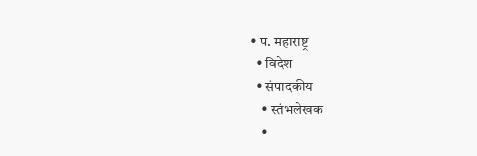• प. महाराष्ट्र
  • विदेश
  • संपादकीय
    • स्तंभलेखक
    •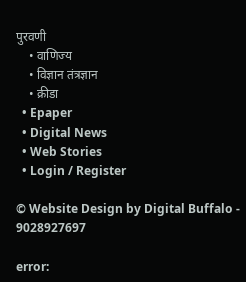पुरवणी
    • वाणिज्य
    • विज्ञान तंत्रज्ञान
    • क्रीडा
  • Epaper
  • Digital News
  • Web Stories
  • Login / Register

© Website Design by Digital Buffalo - 9028927697

error: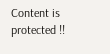Content is protected !!